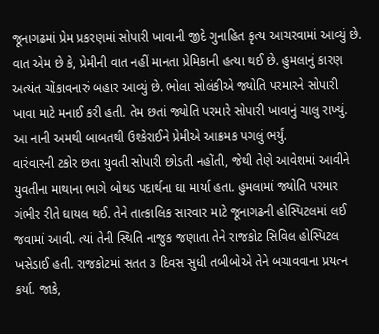જૂનાગઢમાં પ્રેમ પ્રકરણમાં સોપારી ખાવાની જીદે ગુનાહિત કૃત્ય આચરવામાં આવ્યું છે. વાત એમ છે કે, પ્રેમીની વાત નહીં માનતા પ્રેમિકાની હત્યા થઈ છે. હુમલાનું કારણ અત્યંત ચોંકાવનારું બહાર આવ્યું છે. ભોલા સોલંકીએ જ્યોતિ પરમારને સોપારી ખાવા માટે મનાઈ કરી હતી. તેમ છતાં જ્યોતિ પરમારે સોપારી ખાવાનું ચાલુ રાખ્યું. આ નાની અમથી બાબતથી ઉશ્કેરાઈને પ્રેમીએ આક્રમક પગલું ભર્યું.
વારંવારની ટકોર છતા યુવતી સોપારી છોડતી નહોંતી, જેથી તેણે આવેશમાં આવીને યુવતીના માથાના ભાગે બોથડ પદાર્થના ઘા માર્યા હતા. હુમલામાં જ્યોતિ પરમાર ગંભીર રીતે ઘાયલ થઈ. તેને તાત્કાલિક સારવાર માટે જૂનાગઢની હોસ્પિટલમાં લઈ જવામાં આવી. ત્યાં તેની સ્થિતિ નાજુક જણાતા તેને રાજકોટ સિવિલ હોસ્પિટલ ખસેડાઈ હતી. રાજકોટમાં સતત ૩ દિવસ સુધી તબીબોએ તેને બચાવવાના પ્રયત્ન કર્યા. જાકે,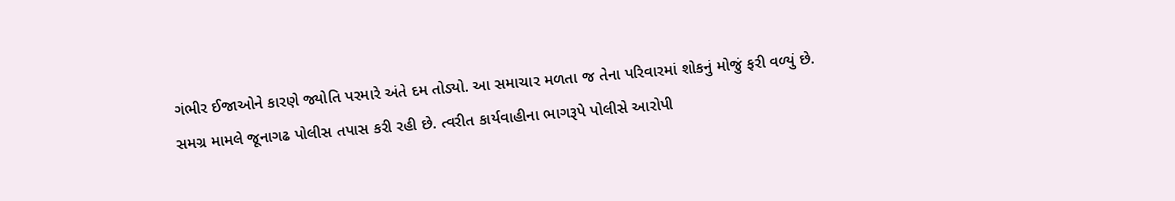ગંભીર ઈજાઓને કારણે જ્યોતિ પરમારે અંતે દમ તોડ્યો. આ સમાચાર મળતા જ તેના પરિવારમાં શોકનું મોજું ફરી વળ્યું છે.
સમગ્ર મામલે જૂનાગઢ પોલીસ તપાસ કરી રહી છે. ત્વરીત કાર્યવાહીના ભાગરૂપે પોલીસે આરોપી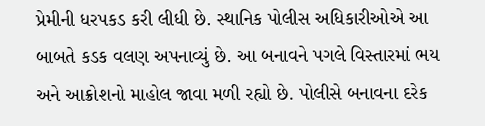પ્રેમીની ધરપકડ કરી લીધી છે. સ્થાનિક પોલીસ અધિકારીઓએ આ બાબતે કડક વલણ અપનાવ્યું છે. આ બનાવને પગલે વિસ્તારમાં ભય અને આક્રોશનો માહોલ જાવા મળી રહ્યો છે. પોલીસે બનાવના દરેક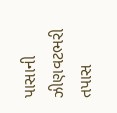પાસાની ઝીણવટભરી તપાસ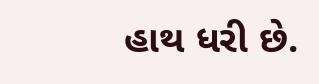હાથ ધરી છે.